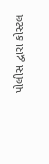પોલીસ દ્વારા કોસ્ટલ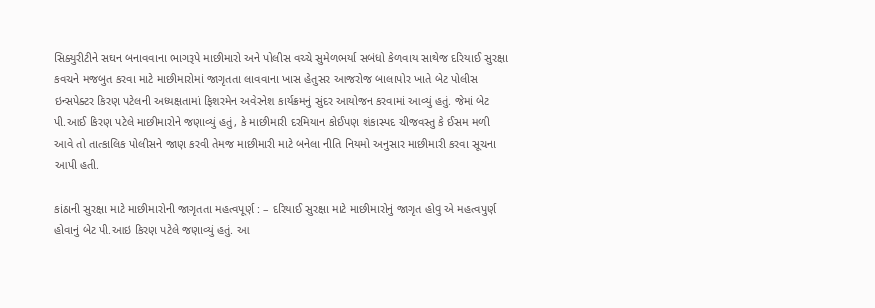સિક્યુરીટીને સઘન બનાવવાના ભાગરૂપે માછીમારો અને પોલીસ વચ્ચે સુમેળભર્યા સબંધો કેળવાય સાથેજ દરિયાઈ સુરક્ષા કવચને મજબુત કરવા માટે માછીમારોમાં જાગૃતતા લાવવાના ખાસ હેતુસર આજરોજ બાલાપોર ખાતે બેટ પોલીસ ઇન્સપેક્ટર કિરણ પટેલની અધ્યક્ષતામાં ફિશરમેન અવેરનેશ કાર્યક્રમનું સુંદર આયોજન કરવામાં આવ્યું હતું. જેમાં બેટ પી.આઈ કિરણ પટેલે માછીમારોને જણાવ્યું હતું, કે માછીમારી દરમિયાન કોઈપણ શંકાસ્પદ ચીજવસ્તુ કે ઈસમ મળી આવે તો તાત્કાલિક પોલીસને જાણ કરવી તેમજ માછીમારી માટે બનેલા નીતિ નિયમો અનુસાર માછીમારી કરવા સૂચના આપી હતી.

કાંઠાની સુરક્ષા માટે માછીમારોની જાગૃતતા મહત્વપૂર્ણ : – દરિયાઈ સુરક્ષા માટે માછીમારોનું જાગૃત હોવુ એ મહત્વપુર્ણ હોવાનું બેટ પી.આઇ કિરણ પટેલે જણાવ્યું હતું. આ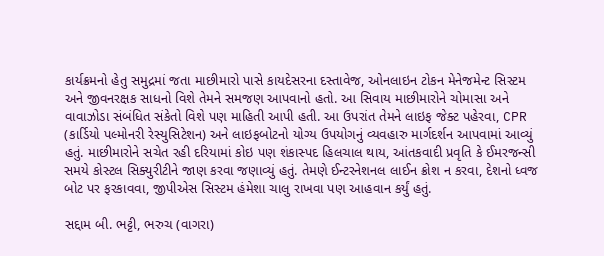કાર્યક્રમનો હેતુ સમુદ્રમાં જતા માછીમારો પાસે કાયદેસરના દસ્તાવેજ, ઓનલાઇન ટોકન મેનેજમેન્ટ સિસ્ટમ અને જીવનરક્ષક સાધનો વિશે તેમને સમજણ આપવાનો હતો. આ સિવાય માછીમારોને ચોમાસા અને વાવાઝોડા સંબંધિત સંકેતો વિશે પણ માહિતી આપી હતી. આ ઉપરાંત તેમને લાઇફ જેક્ટ પહેરવા, CPR (કાર્ડિયો પલ્મોનરી રેસ્યુસિટેશન) અને લાઇફબોટનો યોગ્ય ઉપયોગનું વ્યવહારુ માર્ગદર્શન આપવામાં આવ્યું હતું. માછીમારોને સચેત રહી દરિયામાં કોઇ પણ શંકાસ્પદ હિલચાલ થાય, આંતકવાદી પ્રવૃતિ કે ઈમરજન્સી સમયે કોસ્ટલ સિક્યુરીટીને જાણ કરવા જણાવ્યું હતું. તેમણે ઈન્ટરનેશનલ લાઈન ક્રોશ ન કરવા, દેશનો ધ્વજ બોટ પર ફરકાવવા, જીપીએસ સિસ્ટમ હંમેશા ચાલુ રાખવા પણ આહવાન કર્યું હતું.

સદ્દામ બી. ભટ્ટી, ભરુચ (વાગરા)